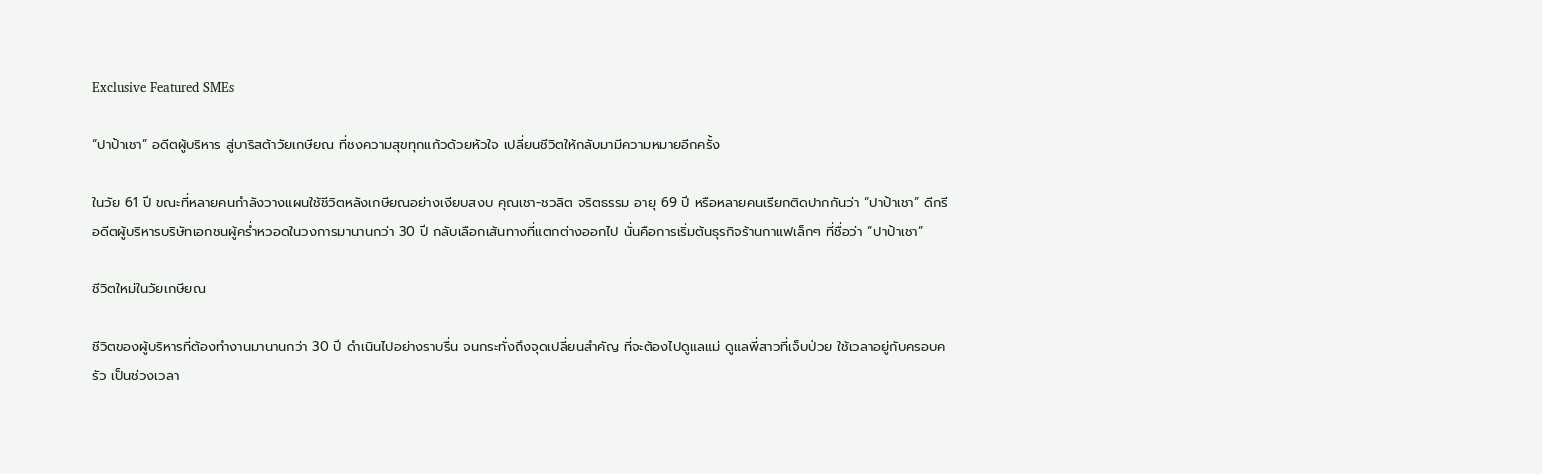Exclusive Featured SMEs

“ปาป้าเชา” อดีตผู้บริหาร สู่บาริสต้าวัยเกษียณ ที่ชงความสุขทุกแก้วด้วยหัวใจ เปลี่ยนชีวิตให้กลับมามีความหมายอีกครั้ง

ในวัย 61 ปี ขณะที่หลายคนกำลังวางแผนใช้ชีวิตหลังเกษียณอย่างเงียบสงบ คุณเชา-ชวลิต จริตธรรม อายุ 69 ปี หรือหลายคนเรียกติดปากกันว่า “ปาป้าเชา” ดีกรีอดีตผู้บริหารบริษัทเอกชนผู้คร่ำหวอดในวงการมานานกว่า 30 ปี กลับเลือกเส้นทางที่แตกต่างออกไป นั่นคือการเริ่มต้นธุรกิจร้านกาแฟเล็กๆ ที่ชื่อว่า “ปาป้าเชา”

ชีวิตใหม่ในวัยเกษียณ

ชีวิตของผู้บริหารที่ต้องทำงานมานานกว่า 30 ปี ดำเนินไปอย่างราบรื่น จนกระทั่งถึงจุดเปลี่ยนสำคัญ ที่จะต้องไปดูแลแม่ ดูแลพี่สาวที่เจ็บป่วย ใช้เวลาอยู่กับครอบครัว เป็นช่วงเวลา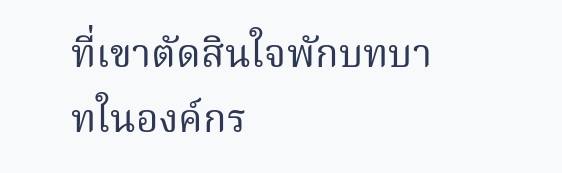ที่เขาตัดสินใจพักบทบาทในองค์กร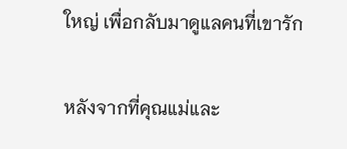ใหญ่ เพื่อกลับมาดูแลคนที่เขารัก

หลังจากที่คุณแม่และ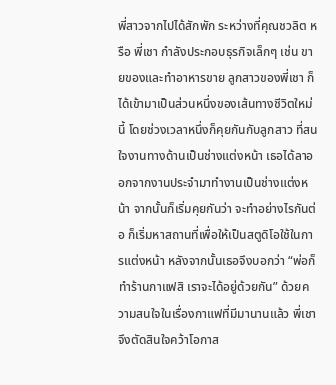พี่สาวจากไปได้สักพัก ระหว่างที่คุณชวลิต หรือ พี่เชา กำลังประกอบธุรกิจเล็กๆ เช่น ขายของและทำอาหารขาย ลูกสาวของพี่เชา ก็ได้เข้ามาเป็นส่วนหนึ่งของเส้นทางชีวิตใหม่นี้ โดยช่วงเวลาหนึ่งก็คุยกันกับลูกสาว ที่สนใจงานทางด้านเป็นช่างแต่งหน้า เธอได้ลาออกจากงานประจำมาทำงานเป็นช่างแต่งหน้า จากนั้นก็เริ่มคุยกันว่า จะทำอย่างไรกันต่อ ก็เริ่มหาสถานที่เพื่อให้เป็นสตูดิโอใช้ในการแต่งหน้า หลังจากนั้นเธอจึงบอกว่า “พ่อก็ทำร้านกาแฟสิ เราจะได้อยู่ด้วยกัน” ด้วยความสนใจในเรื่องกาแฟที่มีมานานแล้ว พี่เชาจึงตัดสินใจคว้าโอกาส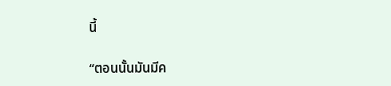นี้

“ตอนนั้นมันมีค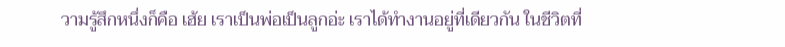วามรู้สึกหนึ่งก็คือ เฮ้ย เราเป็นพ่อเป็นลูกอ่ะ เราได้ทำงานอยู่ที่เดียวกัน ในชีวิตที่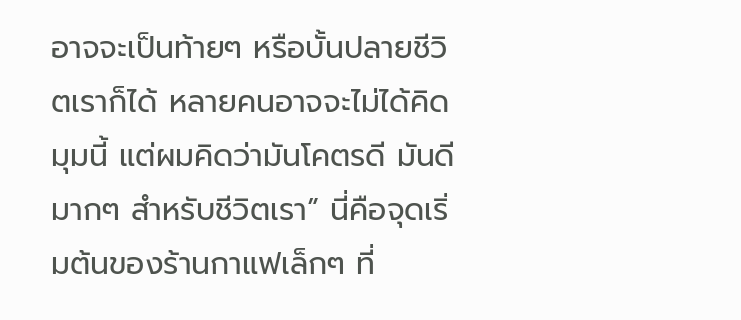อาจจะเป็นท้ายๆ หรือบั้นปลายชีวิตเราก็ได้ หลายคนอาจจะไม่ได้คิดมุมนี้ แต่ผมคิดว่ามันโคตรดี มันดีมากๆ สำหรับชีวิตเรา” นี่คือจุดเริ่มต้นของร้านกาแฟเล็กๆ ที่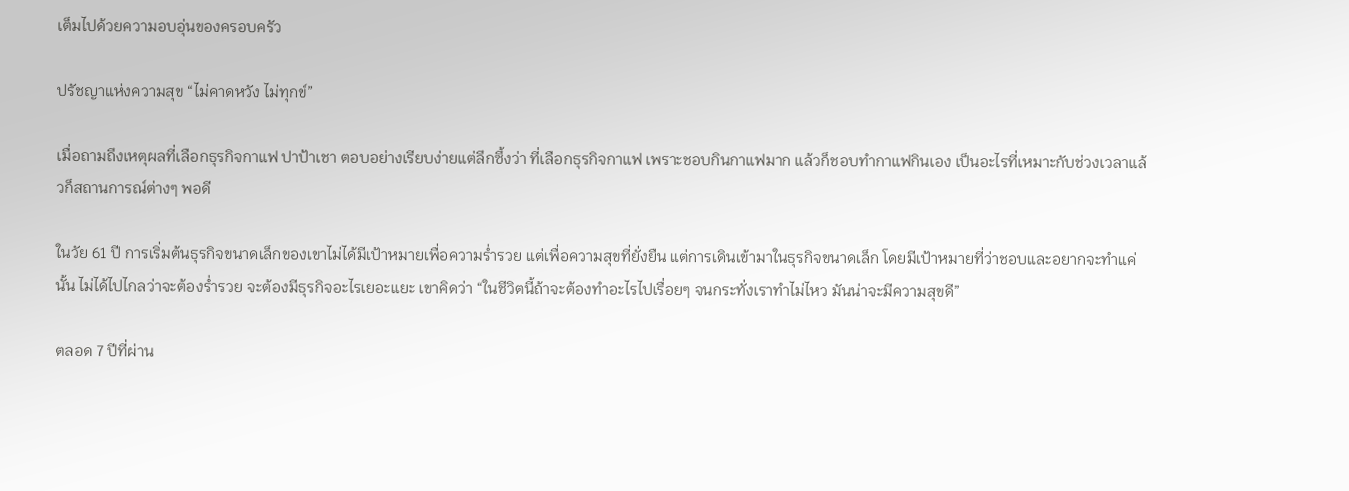เต็มไปด้วยความอบอุ่นของครอบครัว

ปรัชญาแห่งความสุข “ไม่คาดหวัง ไม่ทุกข์”

เมื่อถามถึงเหตุผลที่เลือกธุรกิจกาแฟ ปาป้าเชา ตอบอย่างเรียบง่ายแต่ลึกซึ้งว่า ที่เลือกธุรกิจกาแฟ เพราะชอบกินกาแฟมาก แล้วก็ชอบทำกาแฟกินเอง เป็นอะไรที่เหมาะกับช่วงเวลาแล้วก็สถานการณ์ต่างๆ พอดี

ในวัย 61 ปี การเริ่มต้นธุรกิจขนาดเล็กของเขาไม่ได้มีเป้าหมายเพื่อความร่ำรวย แต่เพื่อความสุขที่ยั่งยืน แต่การเดินเข้ามาในธุรกิจขนาดเล็ก โดยมีเป้าหมายที่ว่าชอบและอยากจะทำแค่นั้น ไม่ได้ไปไกลว่าจะต้องร่ำรวย จะต้องมีธุรกิจอะไรเยอะแยะ เขาคิดว่า “ในชีวิตนี้ถ้าจะต้องทำอะไรไปเรื่อยๆ จนกระทั่งเราทำไม่ไหว มันน่าจะมีความสุขดี”

ตลอด 7 ปีที่ผ่าน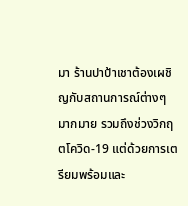มา ร้านปาป้าเชาต้องเผชิญกับสถานการณ์ต่างๆ มากมาย รวมถึงช่วงวิกฤตโควิด-19 แต่ด้วยการเตรียมพร้อมและ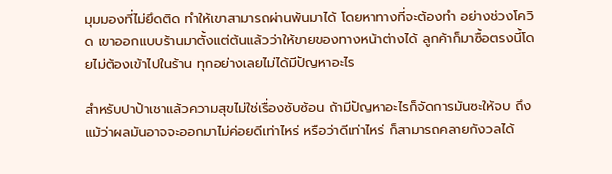มุมมองที่ไม่ยึดติด ทำให้เขาสามารถผ่านพ้นมาได้ โดยหาทางที่จะต้องทำ อย่างช่วงโควิด เขาออกแบบร้านมาตั้งแต่ต้นแล้วว่าให้ขายของทางหน้าต่างได้ ลูกค้าก็มาซื้อตรงนี้โดยไม่ต้องเข้าไปในร้าน ทุกอย่างเลยไม่ได้มีปัญหาอะไร

สำหรับปาป้าเชาแล้วความสุขไม่ใช่เรื่องซับซ้อน ถ้ามีปัญหาอะไรก็จัดการมันซะให้จบ ถึงแม้ว่าผลมันอาจจะออกมาไม่ค่อยดีเท่าไหร่ หรือว่าดีเท่าไหร่ ก็สามารถคลายกังวลได้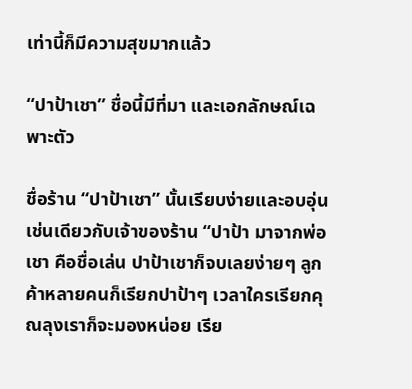เท่านี้ก็มีความสุขมากแล้ว

“ปาป้าเชา” ชื่อนี้มีที่มา และเอกลักษณ์เฉพาะตัว

ชื่อร้าน “ปาป้าเชา” นั้นเรียบง่ายและอบอุ่นเช่นเดียวกับเจ้าของร้าน “ปาป้า มาจากพ่อ เชา คือชื่อเล่น ปาป้าเชาก็จบเลยง่ายๆ ลูกค้าหลายคนก็เรียกปาป้าๆ เวลาใครเรียกคุณลุงเราก็จะมองหน่อย เรีย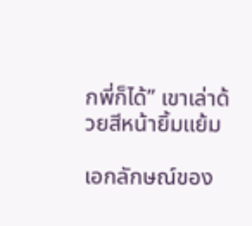กพี่ก็ได้” เขาเล่าด้วยสีหน้ายิ้มแย้ม

เอกลักษณ์ของ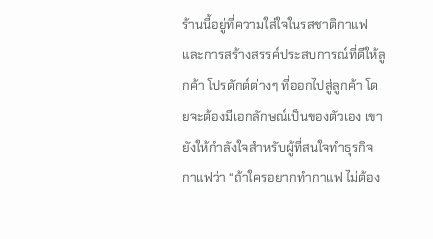ร้านนี้อยู่ที่ความใส่ใจในรสชาติกาแฟ และการสร้างสรรค์ประสบการณ์ที่ดีให้ลูกค้า โปรดักต์ต่างๆ ที่ออกไปสู่ลูกค้า โดยจะต้องมีเอกลักษณ์เป็นของตัวเอง เขายังให้กำลังใจสำหรับผู้ที่สนใจทำธุรกิจกาแฟว่า “ถ้าใครอยากทำกาแฟ ไม่ต้อง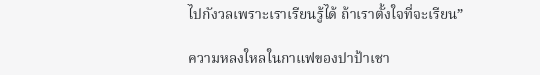ไปกังวลเพราะเราเรียนรู้ได้ ถ้าเราตั้งใจที่จะเรียน”

ความหลงใหลในกาแฟของปาป้าเชา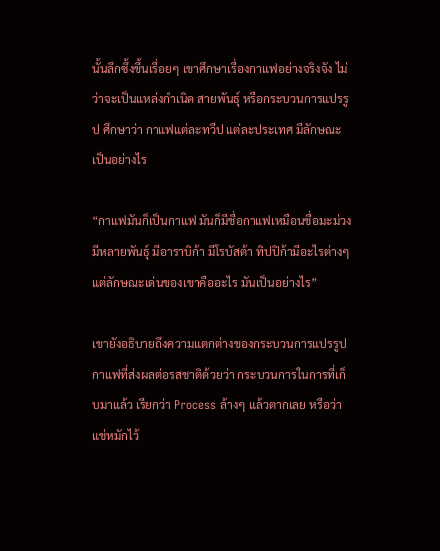นั้นลึกซึ้งขึ้นเรื่อยๆ เขาศึกษาเรื่องกาแฟอย่างจริงจัง ไม่ว่าจะเป็นแหล่งกำเนิด สายพันธุ์ หรือกระบวนการแปรรูป ศึกษาว่า กาแฟแต่ละทวีป แต่ละประเทศ มีลักษณะเป็นอย่างไร

“กาแฟมันก็เป็นกาแฟ มันก็มีชื่อกาแฟเหมือนชื่อมะม่วง มีหลายพันธุ์ มีอาราบิก้า มีโรบัสต้า ทิปปิก้ามีอะไรต่างๆ แต่ลักษณะเด่นของเขาคืออะไร มันเป็นอย่างไร”

เขายังอธิบายถึงความแตกต่างของกระบวนการแปรรูปกาแฟที่ส่งผลต่อรสชาติด้วยว่า กระบวนการในการที่เก็บมาแล้ว เรียกว่า Process ล้างๆ แล้วตากเลย หรือว่าแช่หมักไว้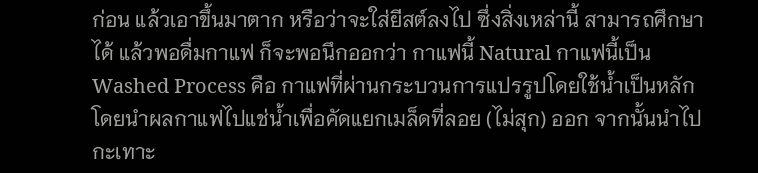ก่อน แล้วเอาขึ้นมาตาก หรือว่าจะใส่ยีสต์ลงไป ซึ่งสิ่งเหล่านี้ สามารถศึกษาได้ แล้วพอดื่มกาแฟ ก็จะพอนึกออกว่า กาแฟนี้ Natural กาแฟนี้เป็น Washed Process คือ กาแฟที่ผ่านกระบวนการแปรรูปโดยใช้น้ำเป็นหลัก โดยนำผลกาแฟไปแช่น้ำเพื่อคัดแยกเมล็ดที่ลอย (ไม่สุก) ออก จากนั้นนำไปกะเทาะ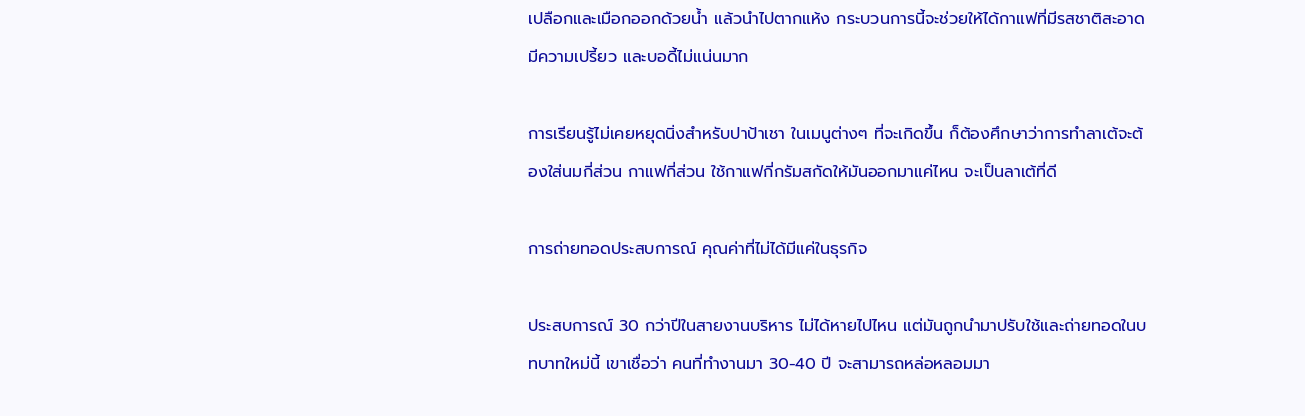เปลือกและเมือกออกด้วยน้ำ แล้วนำไปตากแห้ง กระบวนการนี้จะช่วยให้ได้กาแฟที่มีรสชาติสะอาด มีความเปรี้ยว และบอดี้ไม่แน่นมาก

การเรียนรู้ไม่เคยหยุดนิ่งสำหรับปาป้าเชา ในเมนูต่างๆ ที่จะเกิดขึ้น ก็ต้องศึกษาว่าการทำลาเต้จะต้องใส่นมกี่ส่วน กาแฟกี่ส่วน ใช้กาแฟกี่กรัมสกัดให้มันออกมาแค่ไหน จะเป็นลาเต้ที่ดี

การถ่ายทอดประสบการณ์ คุณค่าที่ไม่ได้มีแค่ในธุรกิจ

ประสบการณ์ 30 กว่าปีในสายงานบริหาร ไม่ได้หายไปไหน แต่มันถูกนำมาปรับใช้และถ่ายทอดในบทบาทใหม่นี้ เขาเชื่อว่า คนที่ทำงานมา 30-40 ปี จะสามารถหล่อหลอมมา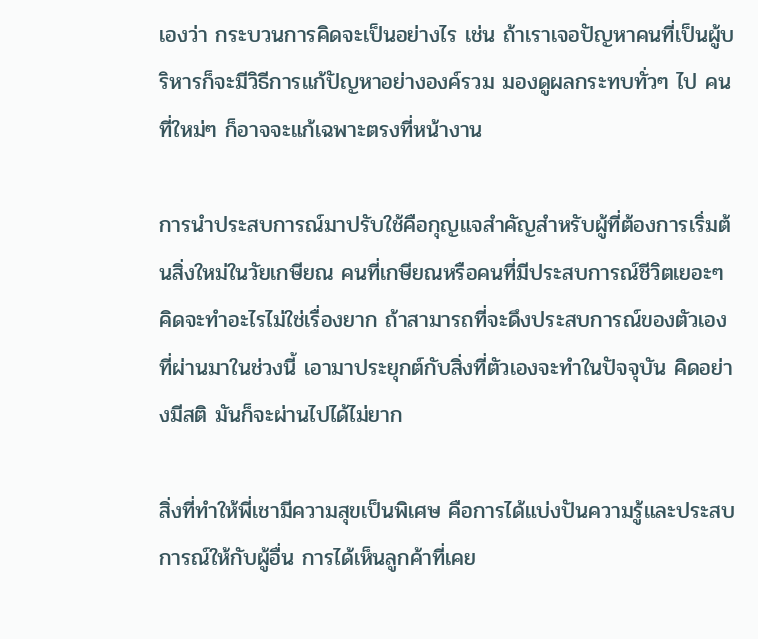เองว่า กระบวนการคิดจะเป็นอย่างไร เช่น ถ้าเราเจอปัญหาคนที่เป็นผู้บริหารก็จะมีวิธีการแก้ปัญหาอย่างองค์รวม มองดูผลกระทบทั่วๆ ไป คนที่ใหม่ๆ ก็อาจจะแก้เฉพาะตรงที่หน้างาน

การนำประสบการณ์มาปรับใช้คือกุญแจสำคัญสำหรับผู้ที่ต้องการเริ่มต้นสิ่งใหม่ในวัยเกษียณ คนที่เกษียณหรือคนที่มีประสบการณ์ชีวิตเยอะๆ คิดจะทำอะไรไม่ใช่เรื่องยาก ถ้าสามารถที่จะดึงประสบการณ์ของตัวเองที่ผ่านมาในช่วงนี้ เอามาประยุกต์กับสิ่งที่ตัวเองจะทำในปัจจุบัน คิดอย่างมีสติ มันก็จะผ่านไปได้ไม่ยาก

สิ่งที่ทำให้พี่เชามีความสุขเป็นพิเศษ คือการได้แบ่งปันความรู้และประสบการณ์ให้กับผู้อื่น การได้เห็นลูกค้าที่เคย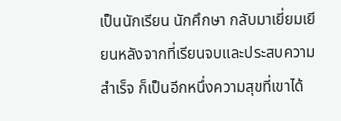เป็นนักเรียน นักศึกษา กลับมาเยี่ยมเยียนหลังจากที่เรียนจบและประสบความสำเร็จ ก็เป็นอีกหนึ่งความสุขที่เขาได้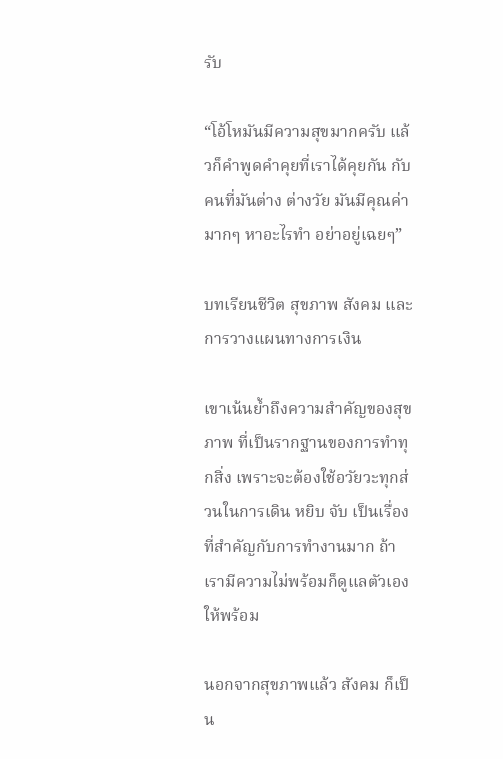รับ

“โอ้โหมันมีความสุขมากครับ แล้วก็คำพูดคำคุยที่เราได้คุยกัน กับคนที่มันต่าง ต่างวัย มันมีคุณค่ามากๆ หาอะไรทำ อย่าอยู่เฉยๆ”

บทเรียนชีวิต สุขภาพ สังคม และการวางแผนทางการเงิน

เขาเน้นย้ำถึงความสำคัญของสุขภาพ ที่เป็นรากฐานของการทำทุกสิ่ง เพราะจะต้องใช้อวัยวะทุกส่วนในการเดิน หยิบ จับ เป็นเรื่องที่สำคัญกับการทำงานมาก ถ้าเรามีความไม่พร้อมก็ดูแลตัวเองให้พร้อม

นอกจากสุขภาพแล้ว สังคม ก็เป็น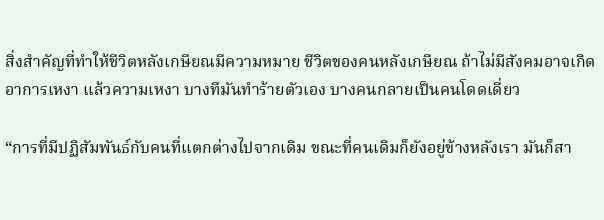สิ่งสำคัญที่ทำให้ชีวิตหลังเกษียณมีความหมาย ชีวิตของคนหลังเกษียณ ถ้าไม่มีสังคมอาจเกิดอาการเหงา แล้วความเหงา บางทีมันทำร้ายตัวเอง บางคนกลายเป็นคนโดดเดี่ยว

“การที่มีปฏิสัมพันธ์กับคนที่แตกต่างไปจากเดิม ขณะที่คนเดิมก็ยังอยู่ข้างหลังเรา มันก็สา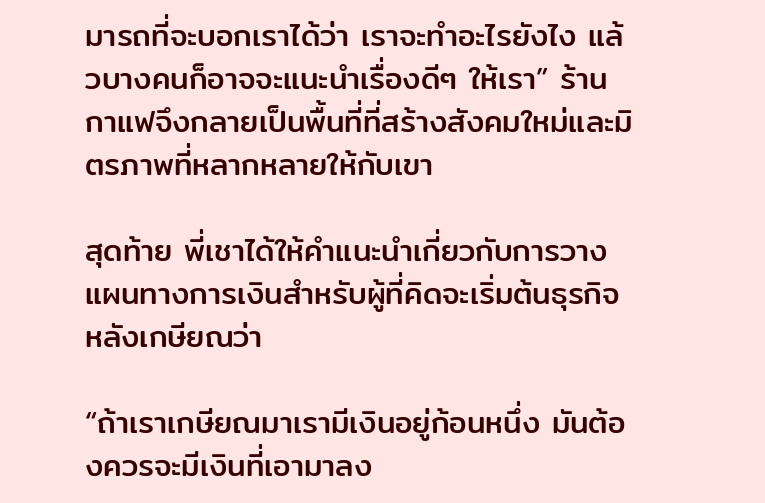มารถที่จะบอกเราได้ว่า เราจะทำอะไรยังไง แล้วบางคนก็อาจจะแนะนำเรื่องดีๆ ให้เรา” ร้านกาแฟจึงกลายเป็นพื้นที่ที่สร้างสังคมใหม่และมิตรภาพที่หลากหลายให้กับเขา

สุดท้าย พี่เชาได้ให้คำแนะนำเกี่ยวกับการวางแผนทางการเงินสำหรับผู้ที่คิดจะเริ่มต้นธุรกิจหลังเกษียณว่า

“ถ้าเราเกษียณมาเรามีเงินอยู่ก้อนหนึ่ง มันต้องควรจะมีเงินที่เอามาลง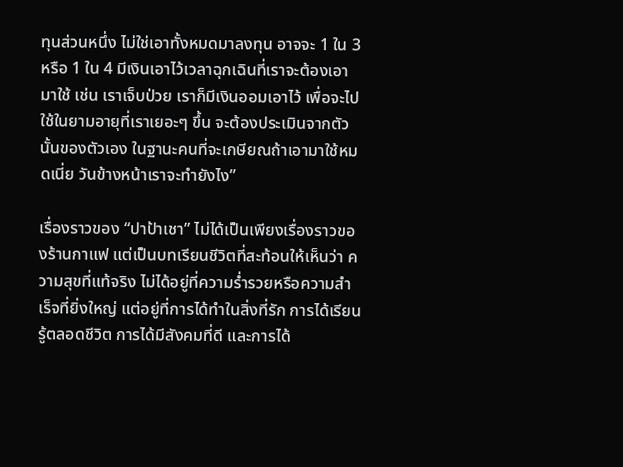ทุนส่วนหนึ่ง ไม่ใช่เอาทั้งหมดมาลงทุน อาจจะ 1 ใน 3 หรือ 1 ใน 4 มีเงินเอาไว้เวลาฉุกเฉินที่เราจะต้องเอามาใช้ เช่น เราเจ็บป่วย เราก็มีเงินออมเอาไว้ เพื่อจะไปใช้ในยามอายุที่เราเยอะๆ ขึ้น จะต้องประเมินจากตัวนั้นของตัวเอง ในฐานะคนที่จะเกษียณถ้าเอามาใช้หมดเนี่ย วันข้างหน้าเราจะทำยังไง”

เรื่องราวของ “ปาป้าเชา” ไม่ได้เป็นเพียงเรื่องราวของร้านกาแฟ แต่เป็นบทเรียนชีวิตที่สะท้อนให้เห็นว่า ความสุขที่แท้จริง ไม่ได้อยู่ที่ความร่ำรวยหรือความสำเร็จที่ยิ่งใหญ่ แต่อยู่ที่การได้ทำในสิ่งที่รัก การได้เรียนรู้ตลอดชีวิต การได้มีสังคมที่ดี และการได้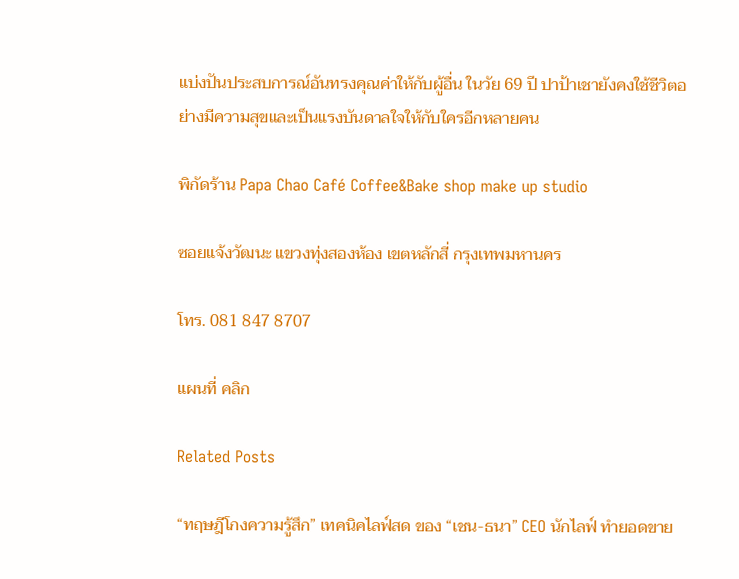แบ่งปันประสบการณ์อันทรงคุณค่าให้กับผู้อื่น ในวัย 69 ปี ปาป้าเชายังคงใช้ชีวิตอย่างมีความสุขและเป็นแรงบันดาลใจให้กับใครอีกหลายคน

พิกัดร้าน Papa Chao Café Coffee&Bake shop make up studio

ซอยแจ้งวัฒนะ แขวงทุ่งสองห้อง เขตหลักสี่ กรุงเทพมหานคร

โทร. 081 847 8707

แผนที่ คลิก

Related Posts

“ทฤษฎีโกงความรู้สึก” เทคนิคไลฟ์สด ของ “เชน-ธนา” CEO นักไลฟ์ ทำยอดขาย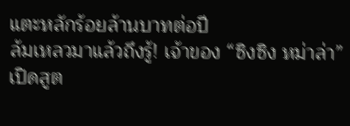แตะหลักร้อยล้านบาทต่อปี
ล้มเหลวมาแล้วถึงรู้! เจ้าของ “ซิงซิง หม่าล่า” เปิดสูต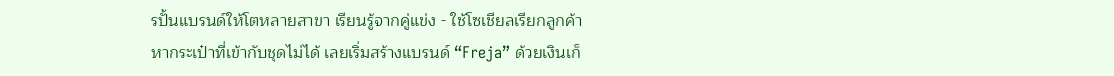รปั้นแบรนด์ให้โตหลายสาขา เรียนรู้จากคู่แข่ง - ใช้โซเชียลเรียกลูกค้า
หากระเป๋าที่เข้ากับชุดไม่ได้ เลยเริ่มสร้างแบรนด์ “Freja” ด้วยเงินเก็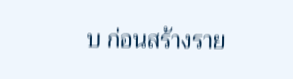บ ก่อนสร้างราย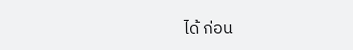ได้ ก่อน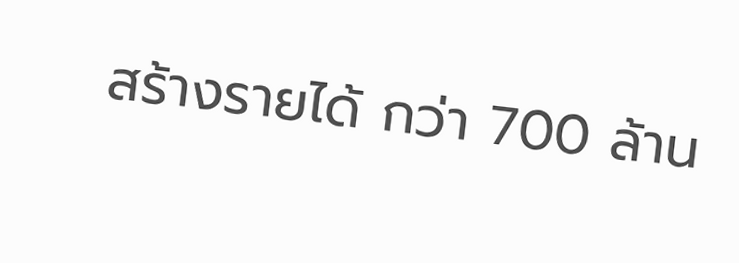สร้างรายได้ กว่า 700 ล้าน